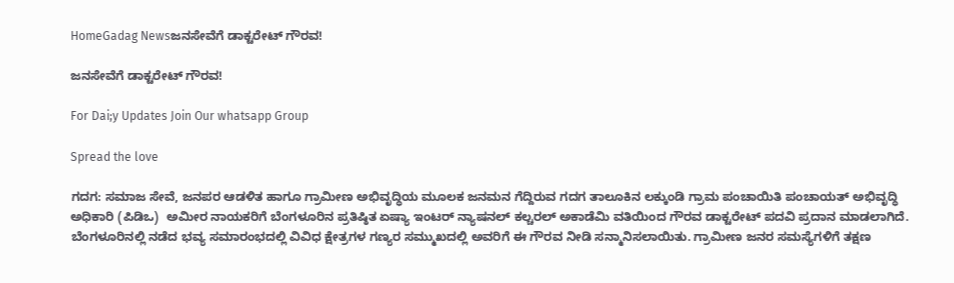HomeGadag Newsಜನಸೇವೆಗೆ ಡಾಕ್ಟರೇಟ್ ಗೌರವ!

ಜನಸೇವೆಗೆ ಡಾಕ್ಟರೇಟ್ ಗೌರವ!

For Dai;y Updates Join Our whatsapp Group

Spread the love

ಗದಗ: ಸಮಾಜ ಸೇವೆ, ಜನಪರ ಆಡಳಿತ ಹಾಗೂ ಗ್ರಾಮೀಣ ಅಭಿವೃದ್ಧಿಯ ಮೂಲಕ ಜನಮನ ಗೆದ್ದಿರುವ ಗದಗ ತಾಲೂಕಿನ ಲಕ್ಕುಂಡಿ ಗ್ರಾಮ ಪಂಚಾಯಿತಿ ಪಂಚಾಯತ್ ಅಭಿವೃದ್ಧಿ ಅಧಿಕಾರಿ (ಪಿಡಿಒ)  ಅಮೀರ ನಾಯಕರಿಗೆ ಬೆಂಗಳೂರಿನ ಪ್ರತಿಷ್ಠಿತ ಏಷ್ಯಾ ಇಂಟರ್ ನ್ಯಾಷನಲ್ ಕಲ್ಚರಲ್ ಅಕಾಡೆಮಿ ವತಿಯಿಂದ ಗೌರವ ಡಾಕ್ಟರೇಟ್ ಪದವಿ ಪ್ರದಾನ ಮಾಡಲಾಗಿದೆ.
ಬೆಂಗಳೂರಿನಲ್ಲಿ ನಡೆದ ಭವ್ಯ ಸಮಾರಂಭದಲ್ಲಿ ವಿವಿಧ ಕ್ಷೇತ್ರಗಳ ಗಣ್ಯರ ಸಮ್ಮುಖದಲ್ಲಿ ಅವರಿಗೆ ಈ ಗೌರವ ನೀಡಿ ಸನ್ಮಾನಿಸಲಾಯಿತು. ಗ್ರಾಮೀಣ ಜನರ ಸಮಸ್ಯೆಗಳಿಗೆ ತಕ್ಷಣ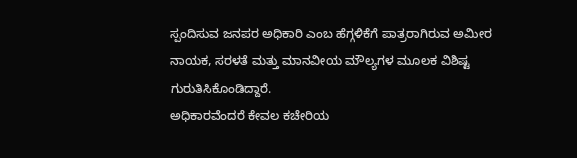ಸ್ಪಂದಿಸುವ ಜನಪರ ಅಧಿಕಾರಿ ಎಂಬ ಹೆಗ್ಗಳಿಕೆಗೆ ಪಾತ್ರರಾಗಿರುವ ಅಮೀರ ನಾಯಕ, ಸರಳತೆ ಮತ್ತು ಮಾನವೀಯ ಮೌಲ್ಯಗಳ ಮೂಲಕ ವಿಶಿಷ್ಟ ಗುರುತಿಸಿಕೊಂಡಿದ್ದಾರೆ.
ಅಧಿಕಾರವೆಂದರೆ ಕೇವಲ ಕಚೇರಿಯ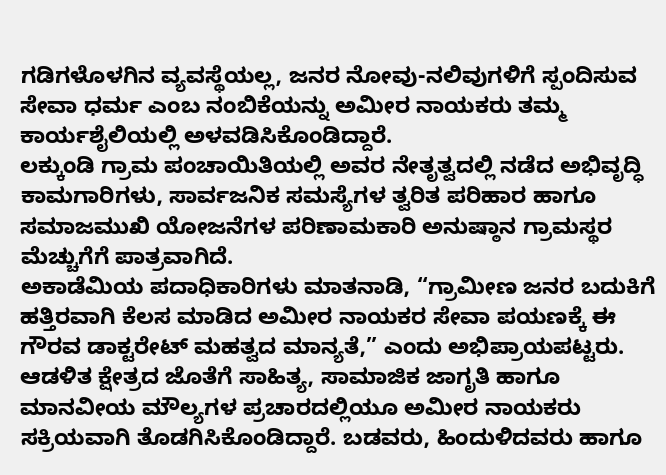ಗಡಿಗಳೊಳಗಿನ ವ್ಯವಸ್ಥೆಯಲ್ಲ, ಜನರ ನೋವು-ನಲಿವುಗಳಿಗೆ ಸ್ಪಂದಿಸುವ ಸೇವಾ ಧರ್ಮ ಎಂಬ ನಂಬಿಕೆಯನ್ನು ಅಮೀರ ನಾಯಕರು ತಮ್ಮ ಕಾರ್ಯಶೈಲಿಯಲ್ಲಿ ಅಳವಡಿಸಿಕೊಂಡಿದ್ದಾರೆ.
ಲಕ್ಕುಂಡಿ ಗ್ರಾಮ ಪಂಚಾಯಿತಿಯಲ್ಲಿ ಅವರ ನೇತೃತ್ವದಲ್ಲಿ ನಡೆದ ಅಭಿವೃದ್ಧಿ ಕಾಮಗಾರಿಗಳು, ಸಾರ್ವಜನಿಕ ಸಮಸ್ಯೆಗಳ ತ್ವರಿತ ಪರಿಹಾರ ಹಾಗೂ ಸಮಾಜಮುಖಿ ಯೋಜನೆಗಳ ಪರಿಣಾಮಕಾರಿ ಅನುಷ್ಠಾನ ಗ್ರಾಮಸ್ಥರ ಮೆಚ್ಚುಗೆಗೆ ಪಾತ್ರವಾಗಿದೆ.
ಅಕಾಡೆಮಿಯ ಪದಾಧಿಕಾರಿಗಳು ಮಾತನಾಡಿ, “ಗ್ರಾಮೀಣ ಜನರ ಬದುಕಿಗೆ ಹತ್ತಿರವಾಗಿ ಕೆಲಸ ಮಾಡಿದ ಅಮೀರ ನಾಯಕರ ಸೇವಾ ಪಯಣಕ್ಕೆ ಈ ಗೌರವ ಡಾಕ್ಟರೇಟ್ ಮಹತ್ವದ ಮಾನ್ಯತೆ,” ಎಂದು ಅಭಿಪ್ರಾಯಪಟ್ಟರು.
ಆಡಳಿತ ಕ್ಷೇತ್ರದ ಜೊತೆಗೆ ಸಾಹಿತ್ಯ, ಸಾಮಾಜಿಕ ಜಾಗೃತಿ ಹಾಗೂ ಮಾನವೀಯ ಮೌಲ್ಯಗಳ ಪ್ರಚಾರದಲ್ಲಿಯೂ ಅಮೀರ ನಾಯಕರು ಸಕ್ರಿಯವಾಗಿ ತೊಡಗಿಸಿಕೊಂಡಿದ್ದಾರೆ. ಬಡವರು, ಹಿಂದುಳಿದವರು ಹಾಗೂ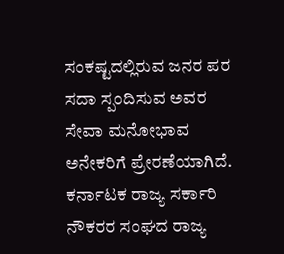ಸಂಕಷ್ಟದಲ್ಲಿರುವ ಜನರ ಪರ ಸದಾ ಸ್ಪಂದಿಸುವ ಅವರ ಸೇವಾ ಮನೋಭಾವ ಅನೇಕರಿಗೆ ಪ್ರೇರಣೆಯಾಗಿದೆ.
ಕರ್ನಾಟಕ ರಾಜ್ಯ ಸರ್ಕಾರಿ ನೌಕರರ ಸಂಘದ ರಾಜ್ಯ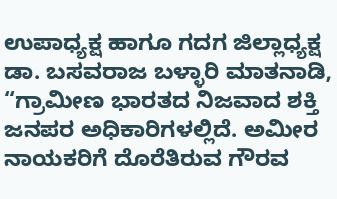ಉಪಾಧ್ಯಕ್ಷ ಹಾಗೂ ಗದಗ ಜಿಲ್ಲಾಧ್ಯಕ್ಷ ಡಾ. ಬಸವರಾಜ ಬಳ್ಳಾರಿ ಮಾತನಾಡಿ, “ಗ್ರಾಮೀಣ ಭಾರತದ ನಿಜವಾದ ಶಕ್ತಿ ಜನಪರ ಅಧಿಕಾರಿಗಳಲ್ಲಿದೆ. ಅಮೀರ ನಾಯಕರಿಗೆ ದೊರೆತಿರುವ ಗೌರವ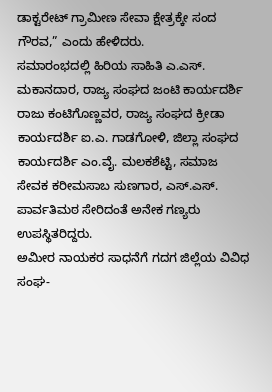ಡಾಕ್ಟರೇಟ್ ಗ್ರಾಮೀಣ ಸೇವಾ ಕ್ಷೇತ್ರಕ್ಕೇ ಸಂದ ಗೌರವ,” ಎಂದು ಹೇಳಿದರು.
ಸಮಾರಂಭದಲ್ಲಿ ಹಿರಿಯ ಸಾಹಿತಿ ಎ.ಎಸ್. ಮಕಾನದಾರ, ರಾಜ್ಯ ಸಂಘದ ಜಂಟಿ ಕಾರ್ಯದರ್ಶಿ ರಾಜು ಕಂಟಿಗೊಣ್ಣವರ, ರಾಜ್ಯ ಸಂಘದ ಕ್ರೀಡಾ ಕಾರ್ಯದರ್ಶಿ ಐ.ಎ. ಗಾಡಗೋಳಿ, ಜಿಲ್ಲಾ ಸಂಘದ ಕಾರ್ಯದರ್ಶಿ ಎಂ.ವೈ. ಮಲಕಶೆಟ್ಟಿ, ಸಮಾಜ ಸೇವಕ ಕರೀಮಸಾಬ ಸುಣಗಾರ, ಎಸ್.ಎಸ್. ಪಾರ್ವತಿಮಠ ಸೇರಿದಂತೆ ಅನೇಕ ಗಣ್ಯರು ಉಪಸ್ಥಿತರಿದ್ದರು.
ಅಮೀರ ನಾಯಕರ ಸಾಧನೆಗೆ ಗದಗ ಜಿಲ್ಲೆಯ ವಿವಿಧ ಸಂಘ-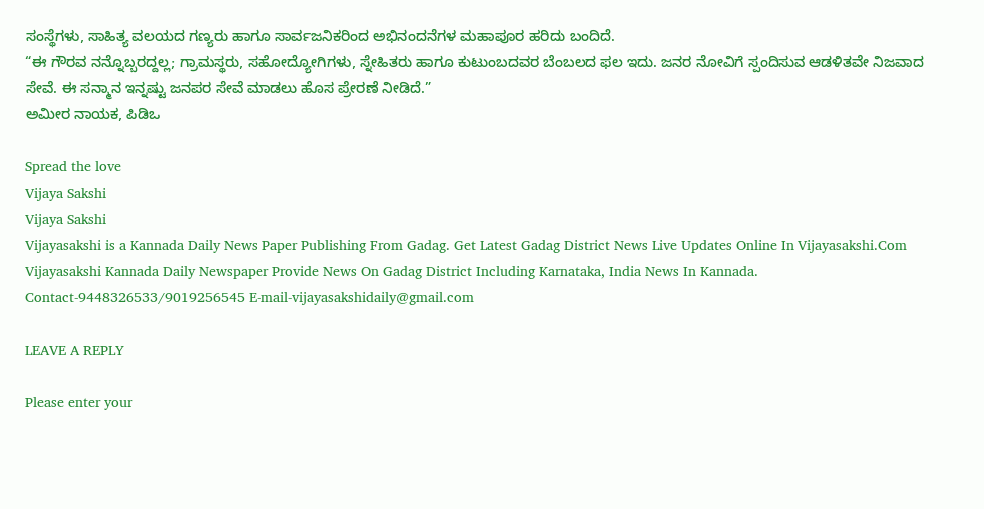ಸಂಸ್ಥೆಗಳು, ಸಾಹಿತ್ಯ ವಲಯದ ಗಣ್ಯರು ಹಾಗೂ ಸಾರ್ವಜನಿಕರಿಂದ ಅಭಿನಂದನೆಗಳ ಮಹಾಪೂರ ಹರಿದು ಬಂದಿದೆ.
“ಈ ಗೌರವ ನನ್ನೊಬ್ಬರದ್ದಲ್ಲ; ಗ್ರಾಮಸ್ಥರು, ಸಹೋದ್ಯೋಗಿಗಳು, ಸ್ನೇಹಿತರು ಹಾಗೂ ಕುಟುಂಬದವರ ಬೆಂಬಲದ ಫಲ ಇದು. ಜನರ ನೋವಿಗೆ ಸ್ಪಂದಿಸುವ ಆಡಳಿತವೇ ನಿಜವಾದ ಸೇವೆ. ಈ ಸನ್ಮಾನ ಇನ್ನಷ್ಟು ಜನಪರ ಸೇವೆ ಮಾಡಲು ಹೊಸ ಪ್ರೇರಣೆ ನೀಡಿದೆ.”
ಅಮೀರ ನಾಯಕ, ಪಿಡಿಒ

Spread the love
Vijaya Sakshi
Vijaya Sakshi
Vijayasakshi is a Kannada Daily News Paper Publishing From Gadag. Get Latest Gadag District News Live Updates Online In Vijayasakshi.Com Vijayasakshi Kannada Daily Newspaper Provide News On Gadag District Including Karnataka, India News In Kannada. Contact-9448326533/9019256545 E-mail-vijayasakshidaily@gmail.com

LEAVE A REPLY

Please enter your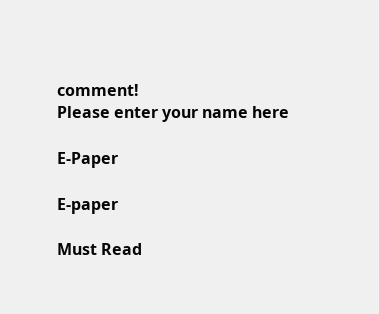comment!
Please enter your name here

E-Paper

E-paper

Must Read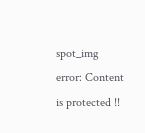spot_img
error: Content is protected !!